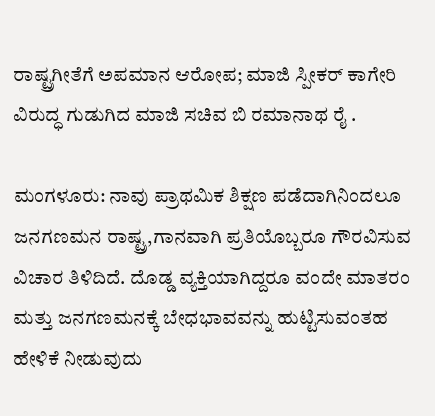ರಾಷ್ಟ್ರಗೀತೆಗೆ ಅಪಮಾನ ಆರೋಪ; ಮಾಜಿ ಸ್ಪೀಕ‌ರ್ ಕಾಗೇರಿ ವಿರುದ್ಧ ಗುಡುಗಿದ ಮಾಜಿ ಸಚಿವ ಬಿ ರಮಾನಾಥ ರೈ .

ಮಂಗಳೂರು: ನಾವು ಪ್ರಾಥಮಿಕ ಶಿಕ್ಷಣ ಪಡೆದಾಗಿನಿಂದಲೂ ಜನಗಣಮನ ರಾಷ್ಟ್ರ,ಗಾನವಾಗಿ ಪ್ರತಿಯೊಬ್ಬರೂ ಗೌರವಿಸುವ ವಿಚಾರ ತಿಳಿದಿದೆ. ದೊಡ್ಡ ವ್ಯಕ್ತಿಯಾಗಿದ್ದರೂ ವಂದೇ ಮಾತರಂ ಮತ್ತು ಜನಗಣಮನಕ್ಕೆ ಬೇಧಭಾವವನ್ನು ಹುಟ್ಟಿಸುವಂತಹ ಹೇಳಿಕೆ ನೀಡುವುದು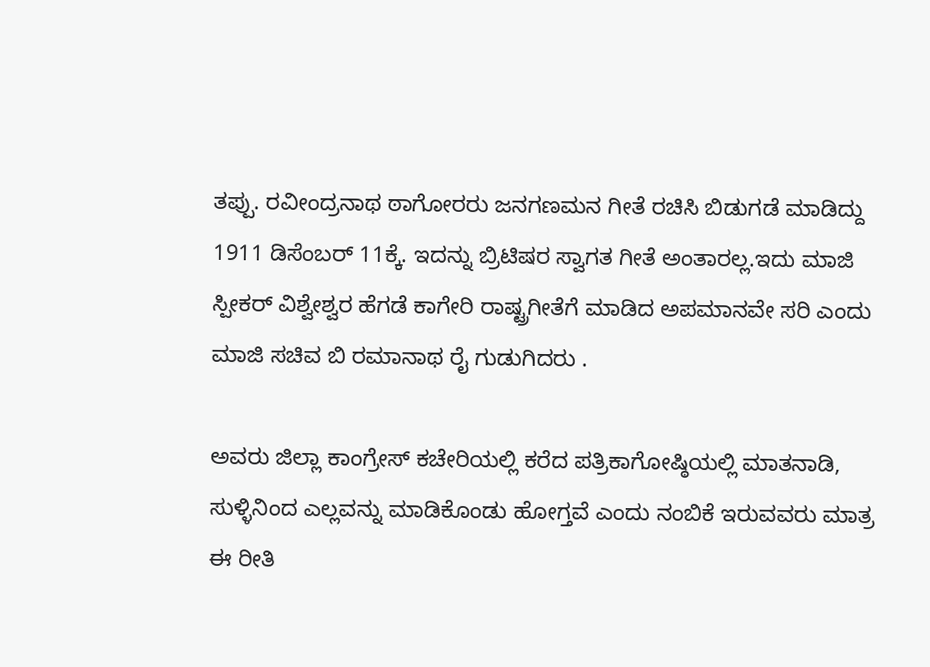ತಪ್ಪು. ರವೀಂದ್ರನಾಥ ಠಾಗೋರರು ಜನಗಣಮನ ಗೀತೆ ರಚಿಸಿ ಬಿಡುಗಡೆ ಮಾಡಿದ್ದು 1911 ಡಿಸೆಂಬರ್ 11ಕ್ಕೆ. ಇದನ್ನು ಬ್ರಿಟಿಷರ ಸ್ವಾಗತ ಗೀತೆ ಅಂತಾರಲ್ಲ.ಇದು ಮಾಜಿ ಸ್ಪೀಕ‌ರ್ ವಿಶ್ವೇಶ್ವರ ಹೆಗಡೆ ಕಾಗೇರಿ ರಾಷ್ಟ್ರಗೀತೆಗೆ ಮಾಡಿದ ಅಪಮಾನವೇ ಸರಿ ಎಂದು ಮಾಜಿ ಸಚಿವ ಬಿ ರಮಾನಾಥ ರೈ ಗುಡುಗಿದರು .

ಅವರು ಜಿಲ್ಲಾ ಕಾಂಗ್ರೇಸ್ ಕಚೇರಿಯಲ್ಲಿ ಕರೆದ ಪತ್ರಿಕಾಗೋಷ್ಠಿಯಲ್ಲಿ ಮಾತನಾಡಿ, ಸುಳ್ಳಿನಿಂದ ಎಲ್ಲವನ್ನು ಮಾಡಿಕೊಂಡು ಹೋಗ್ತವೆ ಎಂದು ನಂಬಿಕೆ ಇರುವವರು ಮಾತ್ರ ಈ ರೀತಿ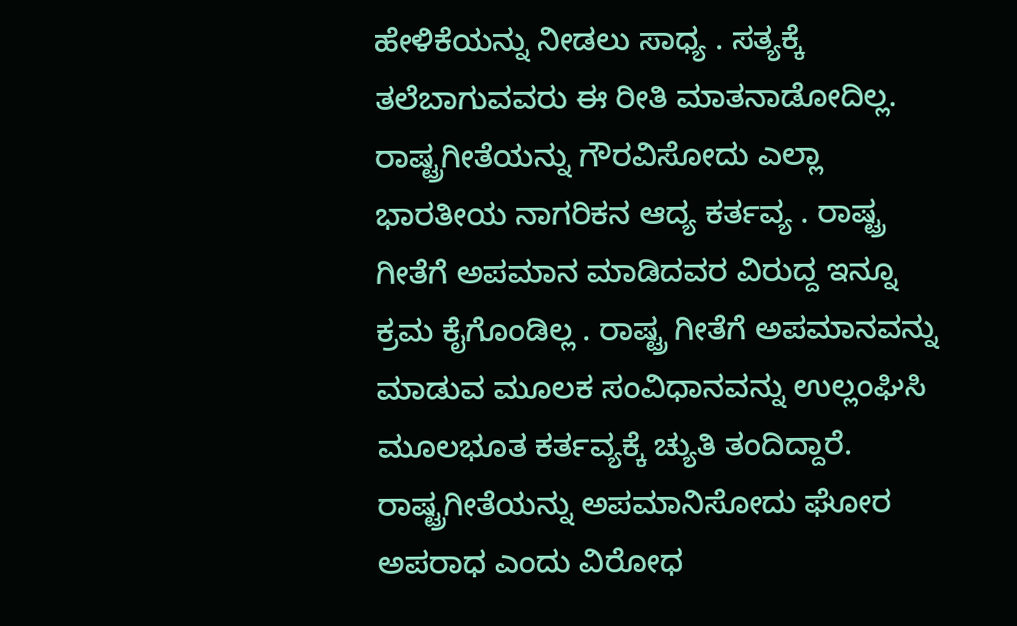ಹೇಳಿಕೆಯನ್ನು ನೀಡಲು ಸಾಧ್ಯ . ಸತ್ಯಕ್ಕೆ ತಲೆಬಾಗುವವರು ಈ ರೀತಿ ಮಾತನಾಡೋದಿಲ್ಲ. ರಾಷ್ಟ್ರಗೀತೆಯನ್ನು ಗೌರವಿಸೋದು ಎಲ್ಲಾ ಭಾರತೀಯ ನಾಗರಿಕನ ಆದ್ಯ ಕರ್ತವ್ಯ . ರಾಷ್ಟ್ರ ಗೀತೆಗೆ ಅಪಮಾನ ಮಾಡಿದವರ ವಿರುದ್ದ ಇನ್ನೂ ಕ್ರಮ ಕೈಗೊಂಡಿಲ್ಲ . ರಾಷ್ಟ್ರ ಗೀತೆಗೆ ಅಪಮಾನವನ್ನು ಮಾಡುವ ಮೂಲಕ ಸಂವಿಧಾನವನ್ನು ಉಲ್ಲಂಘಿಸಿ ಮೂಲಭೂತ ಕರ್ತವ್ಯಕ್ಕೆ ಚ್ಯುತಿ ತಂದಿದ್ದಾರೆ. ರಾಷ್ಟ್ರಗೀತೆಯನ್ನು ಅಪಮಾನಿಸೋದು ಘೋರ ಅಪರಾಧ ಎಂದು ವಿರೋಧ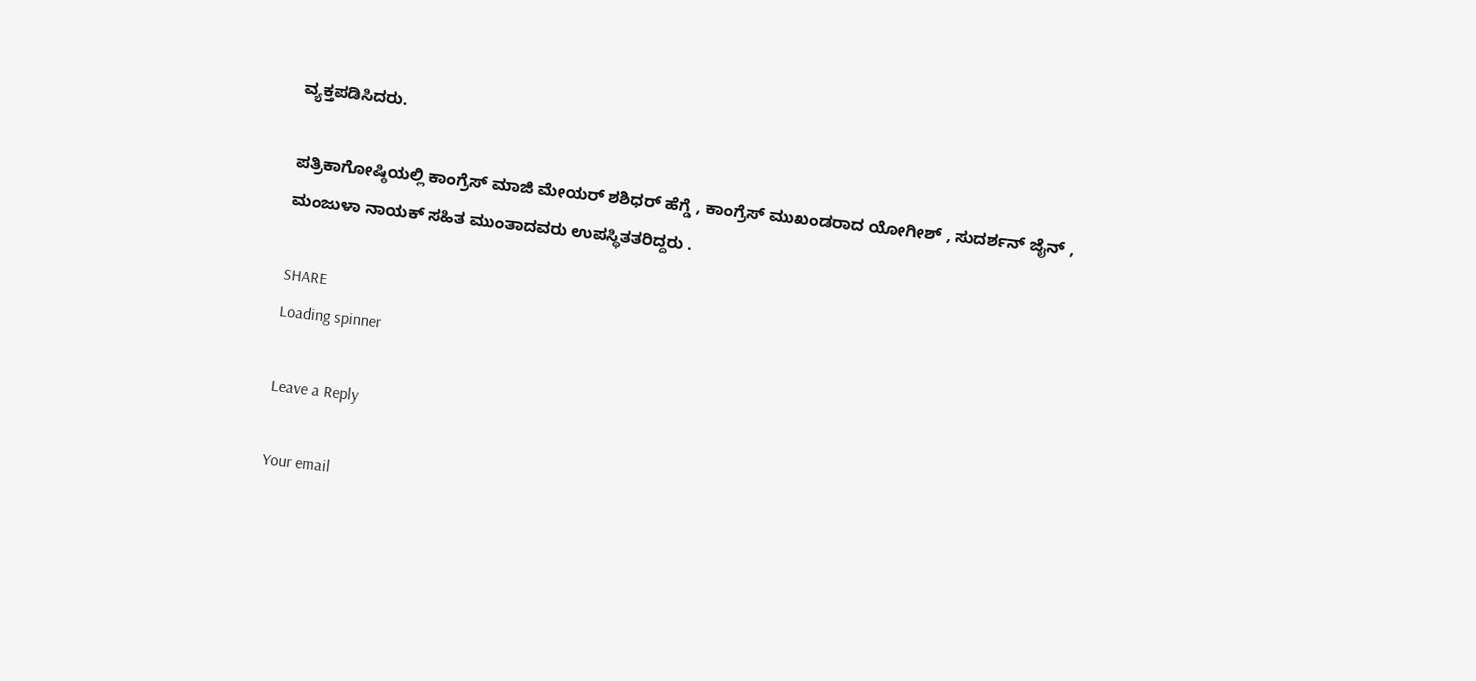ವ್ಯಕ್ತಪಡಿಸಿದರು.

ಪತ್ರಿಕಾಗೋಷ್ಠಿಯಲ್ಲಿ ಕಾಂಗ್ರೆಸ್ ಮಾಜಿ ಮೇಯರ್ ಶಶಿಧರ್ ಹೆಗ್ಡೆ , ಕಾಂಗ್ರೆಸ್ ಮುಖಂಡರಾದ ಯೋಗೀಶ್ , ಸುದರ್ಶನ್ ಜೈನ್ , ಮಂಜುಳಾ ನಾಯಕ್ ಸಹಿತ ಮುಂತಾದವರು ಉಪಸ್ಥಿತತರಿದ್ದರು .

SHARE
Loading spinner

Leave a Reply

Your email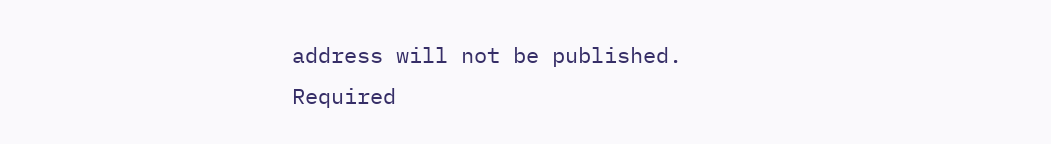address will not be published. Required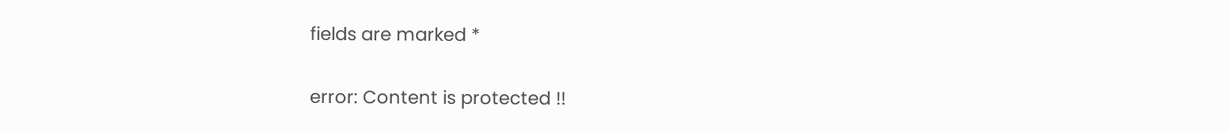fields are marked *

error: Content is protected !!